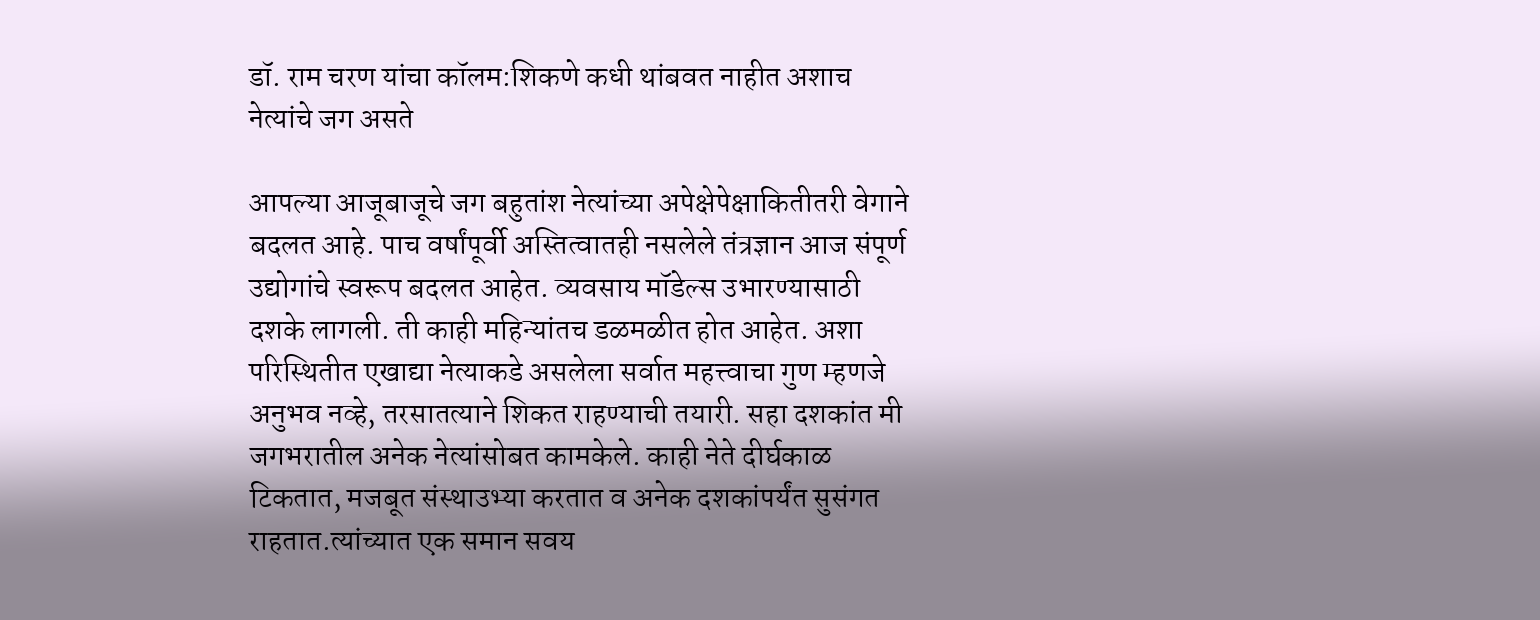डॉ. राम चरण यांचा कॉलम:शिकणे कधी थांबवत नाहीत अशाच नेत्यांचे जग असते

आपल्या आजूबाजूचे जग बहुतांश नेत्यांच्या अपेक्षेपेक्षाकितीतरी वेगाने बदलत आहे. पाच वर्षांपूर्वी अस्तित्वातही नसलेले तंत्रज्ञान आज संपूर्ण उद्योगांचे स्वरूप बदलत आहेत. व्यवसाय मॉडेल्स उभारण्यासाठी दशके लागली. ती काही महिन्यांतच डळमळीत होत आहेत. अशा परिस्थितीत एखाद्या नेत्याकडे असलेला सर्वात महत्त्वाचा गुण म्हणजे अनुभव नव्हे, तरसातत्याने शिकत राहण्याची तयारी. सहा दशकांत मी जगभरातील अनेक नेत्यांसोबत कामकेले. काही नेते दीर्घकाळ टिकतात, मजबूत संस्थाउभ्या करतात व अनेक दशकांपर्यंत सुसंगत राहतात.त्यांच्यात एक समान सवय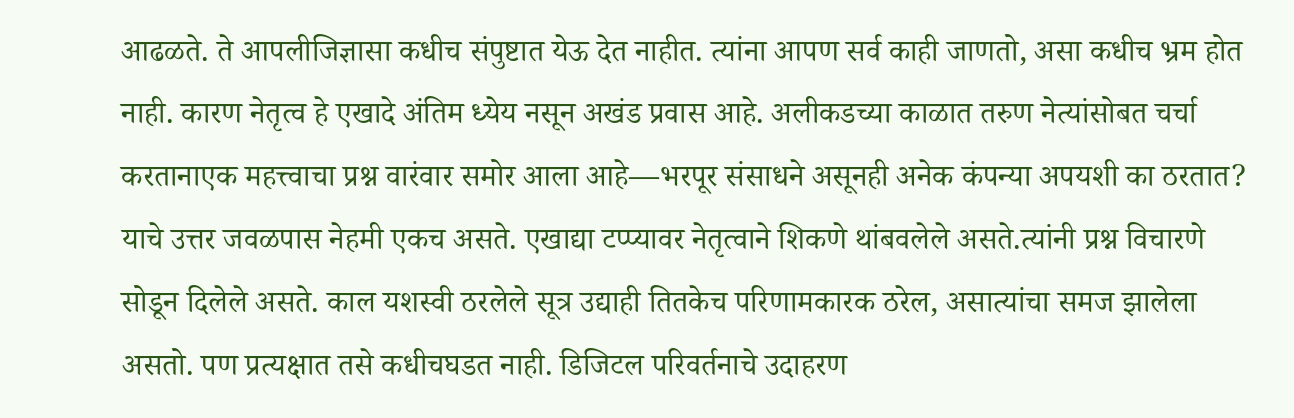आढळते. ते आपलीजिज्ञासा कधीच संपुष्टात येऊ देत नाहीत. त्यांना आपण सर्व काही जाणतो, असा कधीच भ्रम होत नाही. कारण नेतृत्व हे एखादे अंतिम ध्येय नसून अखंड प्रवास आहे. अलीकडच्या काळात तरुण नेत्यांसोबत चर्चा करतानाएक महत्त्वाचा प्रश्न वारंवार समोर आला आहे—भरपूर संसाधने असूनही अनेक कंपन्या अपयशी का ठरतात? याचे उत्तर जवळपास नेहमी एकच असते. एखाद्या टप्प्यावर नेतृत्वाने शिकणे थांबवलेले असते.त्यांनी प्रश्न विचारणे सोडून दिलेले असते. काल यशस्वी ठरलेले सूत्र उद्याही तितकेच परिणामकारक ठरेल, असात्यांचा समज झालेला असतो. पण प्रत्यक्षात तसे कधीचघडत नाही. डिजिटल परिवर्तनाचे उदाहरण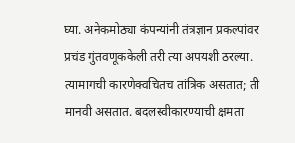घ्या. अनेकमोठ्या कंपन्यांनी तंत्रज्ञान प्रकल्पांवर प्रचंड गुंतवणूककेली तरी त्या अपयशी ठरल्या. त्यामागची कारणेक्वचितच तांत्रिक असतात; ती मानवी असतात. बदलस्वीकारण्याची क्षमता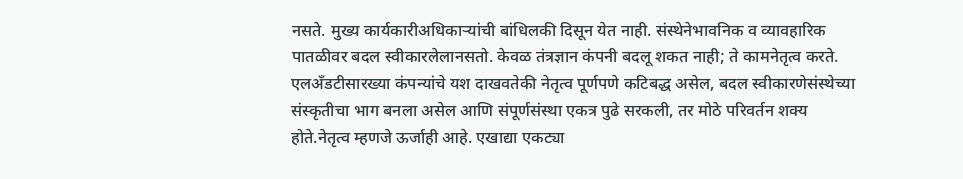नसते. मुख्य कार्यकारीअधिकाऱ्यांची बांधिलकी दिसून येत नाही. संस्थेनेभावनिक व व्यावहारिक पातळीवर बदल स्वीकारलेलानसतो. केवळ तंत्रज्ञान कंपनी बदलू शकत नाही; ते कामनेतृत्व करते. एलअँडटीसारख्या कंपन्यांचे यश दाखवतेकी नेतृत्व पूर्णपणे कटिबद्ध असेल, बदल स्वीकारणेसंस्थेच्या संस्कृतीचा भाग बनला असेल आणि संपूर्णसंस्था एकत्र पुढे सरकली, तर मोठे परिवर्तन शक्य होते.नेतृत्व म्हणजे ऊर्जाही आहे. एखाद्या एकट्या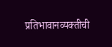प्रतिभावानव्यक्तीची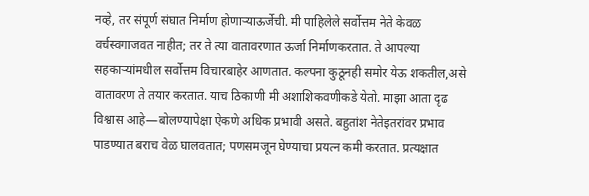नव्हे, तर संपूर्ण संघात निर्माण होणाऱ्याऊर्जेची. मी पाहिलेले सर्वोत्तम नेते केवळ वर्चस्वगाजवत नाहीत; तर ते त्या वातावरणात ऊर्जा निर्माणकरतात. ते आपल्या सहकाऱ्यांमधील सर्वोत्तम विचारबाहेर आणतात. कल्पना कुठूनही समोर येऊ शकतील,असे वातावरण ते तयार करतात. याच ठिकाणी मी अशाशिकवणीकडे येतो. माझा आता दृढ विश्वास आहे—बोलण्यापेक्षा ऐकणे अधिक प्रभावी असते. बहुतांश नेतेइतरांवर प्रभाव पाडण्यात बराच वेळ घालवतात; पणसमजून घेण्याचा प्रयत्न कमी करतात. प्रत्यक्षात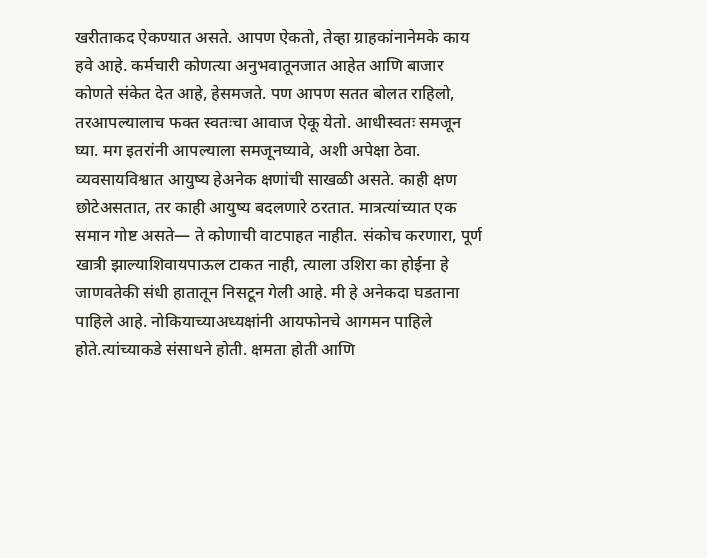खरीताकद ऐकण्यात असते. आपण ऐकतो, तेव्हा ग्राहकांनानेमके काय हवे आहे. कर्मचारी कोणत्या अनुभवातूनजात आहेत आणि बाजार कोणते संकेत देत आहे, हेसमजते. पण आपण सतत बोलत राहिलो, तरआपल्यालाच फक्त स्वतःचा आवाज ऐकू येतो. आधीस्वतः समजून घ्या. मग इतरांनी आपल्याला समजूनघ्यावे, अशी अपेक्षा ठेवा. व्यवसायविश्वात आयुष्य हेअनेक क्षणांची साखळी असते. काही क्षण छोटेअसतात, तर काही आयुष्य बदलणारे ठरतात. मात्रत्यांच्यात एक समान गोष्ट असते— ते कोणाची वाटपाहत नाहीत. संकोच करणारा, पूर्ण खात्री झाल्याशिवायपाऊल टाकत नाही, त्याला उशिरा का होईना हे जाणवतेकी संधी हातातून निसटून गेली आहे. मी हे अनेकदा घडताना पाहिले आहे. नोकियाच्याअध्यक्षांनी आयफोनचे आगमन पाहिले होते.त्यांच्याकडे संसाधने होती. क्षमता होती आणि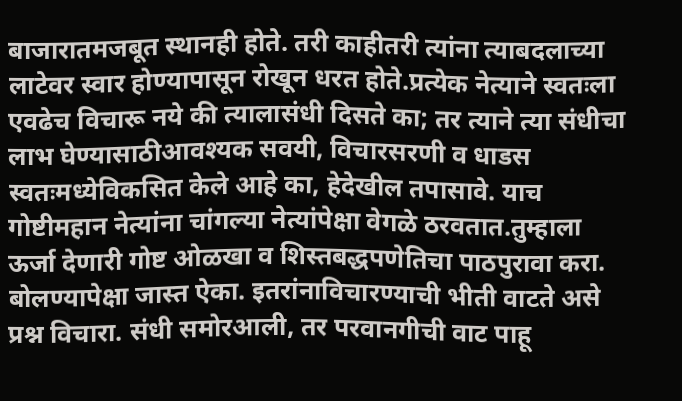बाजारातमजबूत स्थानही होते. तरी काहीतरी त्यांना त्याबदलाच्या लाटेवर स्वार होण्यापासून रोखून धरत होते.प्रत्येक नेत्याने स्वतःला एवढेच विचारू नये की त्यालासंधी दिसते का; तर त्याने त्या संधीचा लाभ घेण्यासाठीआवश्यक सवयी, विचारसरणी व धाडस स्वतःमध्येविकसित केले आहे का, हेदेखील तपासावे. याच गोष्टीमहान नेत्यांना चांगल्या नेत्यांपेक्षा वेगळे ठरवतात.तुम्हाला ऊर्जा देणारी गोष्ट ओळखा व शिस्तबद्धपणेतिचा पाठपुरावा करा. बोलण्यापेक्षा जास्त ऐका. इतरांनाविचारण्याची भीती वाटते असे प्रश्न विचारा. संधी समोरआली, तर परवानगीची वाट पाहू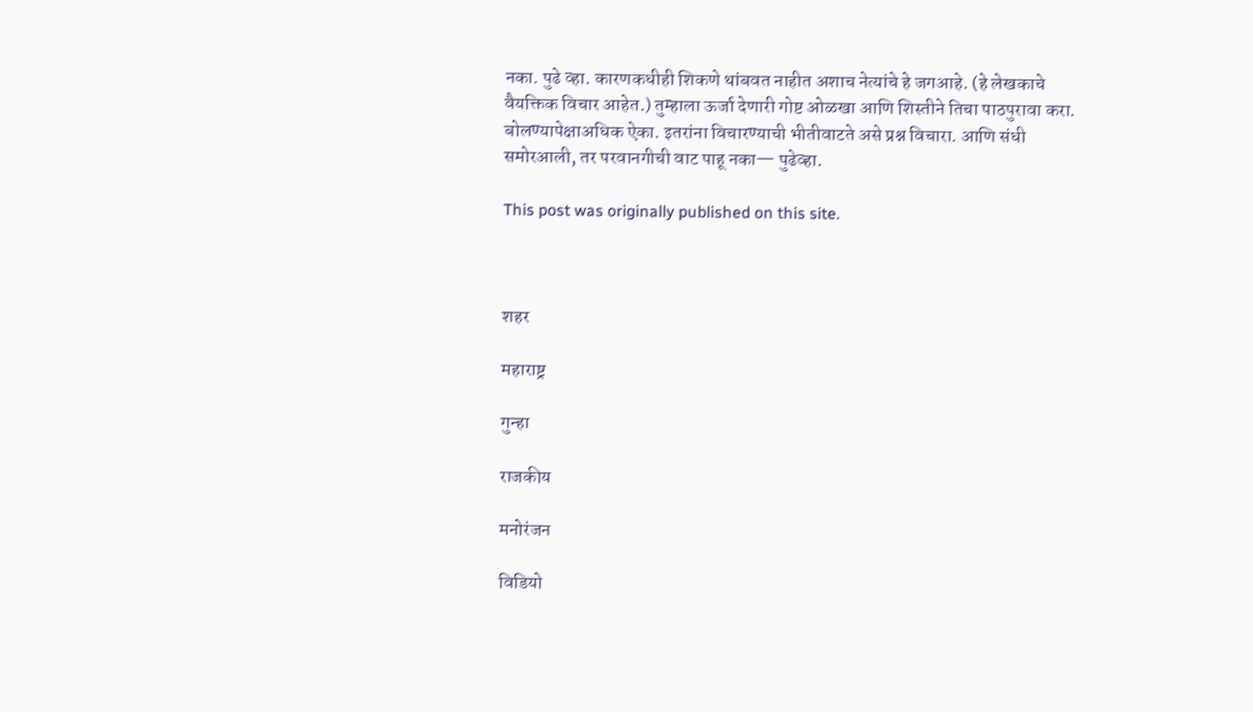नका. पुढे व्हा. कारणकधीही शिकणे थांबवत नाहीत अशाच नेत्यांचे हे जगआहे. (हे लेखकाचे वैयक्तिक विचार आहेत.) तुम्हाला ऊर्जा देणारी गोष्ट ओळखा आणि शिस्तीने तिचा पाठपुरावा करा. बोलण्यापेक्षाअधिक ऐका. इतरांना विचारण्याची भीतीवाटते असे प्रश्न विचारा. आणि संधी समोरआली, तर परवानगीची वाट पाहू नका— पुढेव्हा.

This post was originally published on this site.



शहर

महाराष्ट्र

गुन्हा

राजकीय

मनोरंजन

विडियो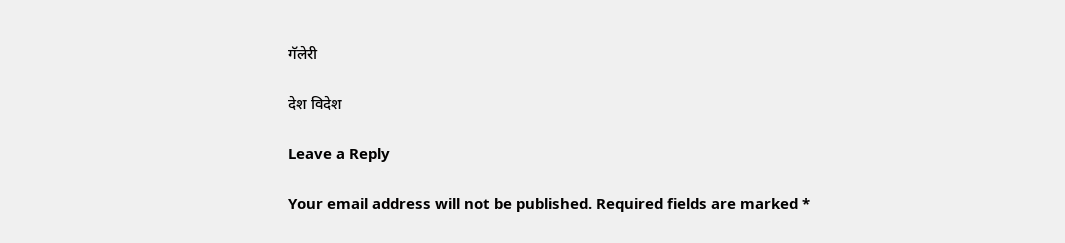गॅलेरी

देश विदेश

Leave a Reply

Your email address will not be published. Required fields are marked *